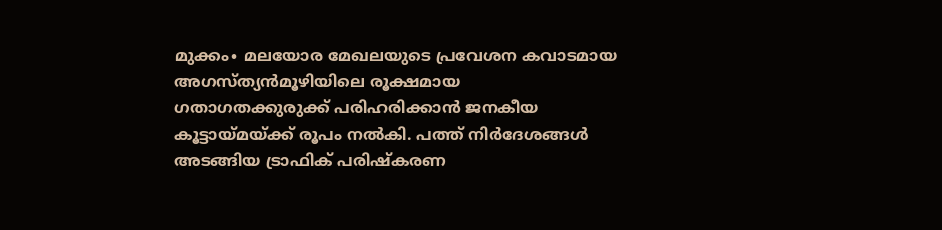മുക്കം∙ മലയോര മേഖലയുടെ പ്രവേശന കവാടമായ അഗസ്ത്യൻമൂഴിയിലെ രൂക്ഷമായ ഗതാഗതക്കുരുക്ക് പരിഹരിക്കാൻ ജനകീയ കൂട്ടായ്മയ്ക്ക് രൂപം നൽകി. പത്ത് നിർദേശങ്ങൾ അടങ്ങിയ ട്രാഫിക് പരിഷ്കരണ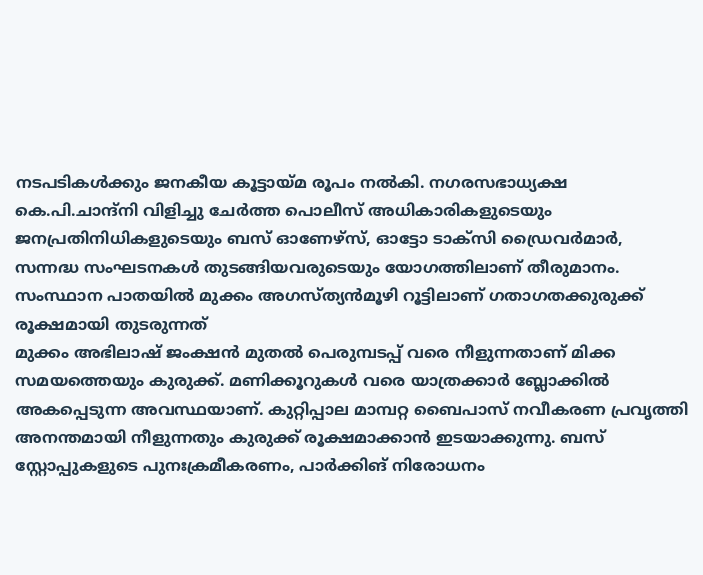നടപടികൾക്കും ജനകീയ കൂട്ടായ്മ രൂപം നൽകി. നഗരസഭാധ്യക്ഷ കെ.പി.ചാന്ദ്നി വിളിച്ചു ചേർത്ത പൊലീസ് അധികാരികളുടെയും ജനപ്രതിനിധികളുടെയും ബസ് ഓണേഴ്സ്, ഓട്ടോ ടാക്സി ഡ്രൈവർമാർ, സന്നദ്ധ സംഘടനകൾ തുടങ്ങിയവരുടെയും യോഗത്തിലാണ് തീരുമാനം. സംസ്ഥാന പാതയിൽ മുക്കം അഗസ്ത്യൻമൂഴി റൂട്ടിലാണ് ഗതാഗതക്കുരുക്ക് രൂക്ഷമായി തുടരുന്നത്
മുക്കം അഭിലാഷ് ജംക്ഷൻ മുതൽ പെരുമ്പടപ്പ് വരെ നീളുന്നതാണ് മിക്ക സമയത്തെയും കുരുക്ക്. മണിക്കൂറുകൾ വരെ യാത്രക്കാർ ബ്ലോക്കിൽ അകപ്പെടുന്ന അവസ്ഥയാണ്. കുറ്റിപ്പാല മാമ്പറ്റ ബൈപാസ് നവീകരണ പ്രവൃത്തി അനന്തമായി നീളുന്നതും കുരുക്ക് രൂക്ഷമാക്കാൻ ഇടയാക്കുന്നു. ബസ് സ്റ്റോപ്പുകളുടെ പുനഃക്രമീകരണം, പാർക്കിങ് നിരോധനം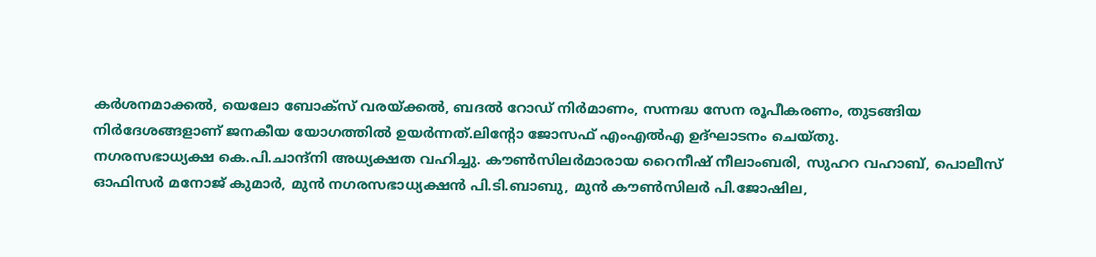കർശനമാക്കൽ, യെലോ ബോക്സ് വരയ്ക്കൽ, ബദൽ റോഡ് നിർമാണം, സന്നദ്ധ സേന രൂപീകരണം, തുടങ്ങിയ നിർദേശങ്ങളാണ് ജനകീയ യോഗത്തിൽ ഉയർന്നത്.ലിന്റോ ജോസഫ് എംഎൽഎ ഉദ്ഘാടനം ചെയ്തു.
നഗരസഭാധ്യക്ഷ കെ.പി.ചാന്ദ്നി അധ്യക്ഷത വഹിച്ചു. കൗൺസിലർമാരായ റൈനീഷ് നീലാംബരി, സുഹറ വഹാബ്, പൊലീസ് ഓഫിസർ മനോജ് കുമാർ, മുൻ നഗരസഭാധ്യക്ഷൻ പി.ടി.ബാബു, മുൻ കൗൺസിലർ പി.ജോഷില,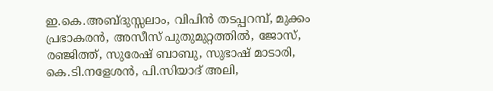ഇ.കെ.അബ്ദുസ്സലാം, വിപിൻ തടപ്പറമ്പ്, മുക്കം പ്രഭാകരൻ, അസീസ് പുതുമുറ്റത്തിൽ, ജോസ്, രഞ്ജിത്ത്, സുരേഷ് ബാബു, സുഭാഷ് മാടാരി, കെ.ടി.നളേശൻ, പി.സിയാദ് അലി,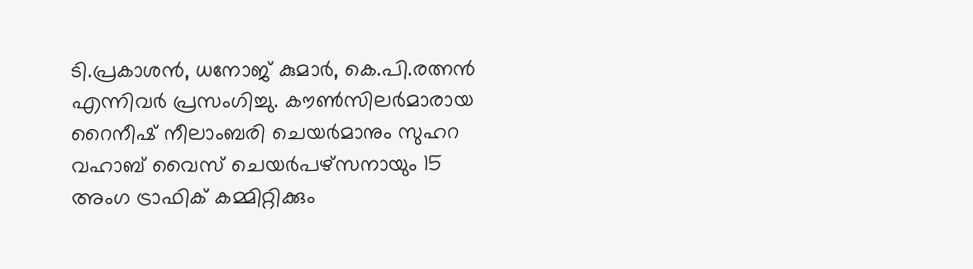ടി.പ്രകാശൻ, ധനോജ് കുമാർ, കെ.പി.രത്നൻ എന്നിവർ പ്രസംഗിച്ചു. കൗൺസിലർമാരായ റൈനീഷ് നീലാംബരി ചെയർമാനും സുഹറ വഹാബ് വൈസ് ചെയർപഴ്സനായും 15 അംഗ ട്രാഫിക് കമ്മിറ്റിക്കും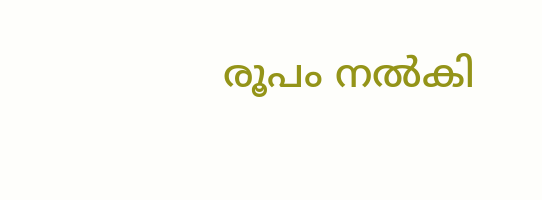രൂപം നൽകി